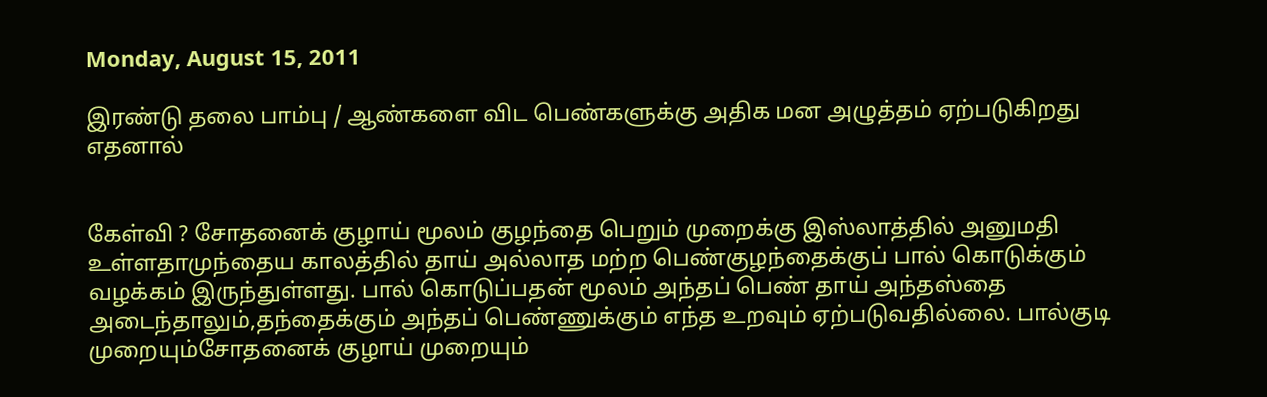Monday, August 15, 2011

இரண்டு தலை பாம்பு / ஆண்களை விட பெண்களுக்கு அதிக மன அழுத்தம் ஏற்படுகிறது எதனால்


கேள்வி ? சோதனைக் குழாய் மூலம் குழந்தை பெறும் முறைக்கு இஸ்லாத்தில் அனுமதி உள்ளதாமுந்தைய காலத்தில் தாய் அல்லாத மற்ற பெண்குழந்தைக்குப் பால் கொடுக்கும் வழக்கம் இருந்துள்ளது. பால் கொடுப்பதன் மூலம் அந்தப் பெண் தாய் அந்தஸ்தை அடைந்தாலும்,தந்தைக்கும் அந்தப் பெண்ணுக்கும் எந்த உறவும் ஏற்படுவதில்லை. பால்குடி முறையும்சோதனைக் குழாய் முறையும்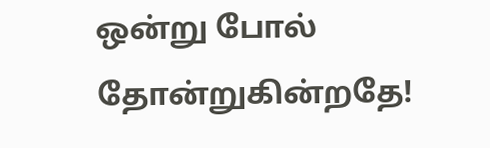ஒன்று போல் தோன்றுகின்றதே!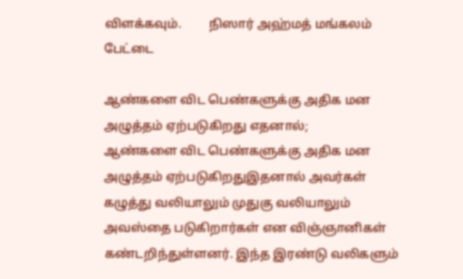விளக்கவும்.         நிஸார் அஹ்மத் மங்கலம் பேட்டை

ஆண்களை விட பெண்களுக்கு அதிக மன அழுத்தம் ஏற்படுகிறது எதனால்;
ஆண்களை விட பெண்களுக்கு அதிக மன அழுத்தம் ஏற்படுகிறதுஇதனால் அவர்கள் கழுத்து வலியாலும் முதுகு வலியாலும் அவஸ்தை படுகிறார்கள் என விஞ்ஞானிகள் கண்டறிந்துள்ளனர். இந்த இரண்டு வலிகளும்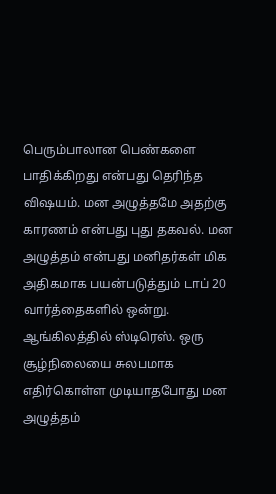பெரும்பாலான பெண்களை பாதிக்கிறது என்பது தெரிந்த விஷயம். மன அழுத்தமே அதற்கு காரணம் என்பது புது தகவல். மன அழுத்தம் என்பது மனிதர்கள் மிக அதிகமாக பயன்படுத்தும் டாப் 20 வார்த்தைகளில் ஒன்று. ஆங்கிலத்தில் ஸ்டிரெஸ். ஒரு சூழ்நிலையை சுலபமாக எதிர்கொள்ள முடியாதபோது மன அழுத்தம்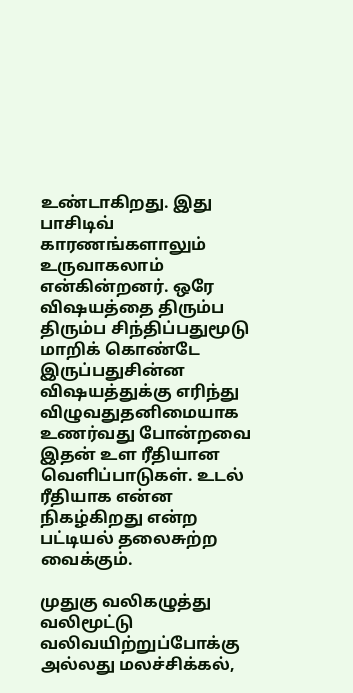உண்டாகிறது. இது பாசிடிவ் காரணங்களாலும் உருவாகலாம் என்கின்றனர். ஒரே விஷயத்தை திரும்ப திரும்ப சிந்திப்பதுமூடு மாறிக் கொண்டே இருப்பதுசின்ன விஷயத்துக்கு எரிந்து விழுவதுதனிமையாக உணர்வது போன்றவை இதன் உள ரீதியான வெளிப்பாடுகள். உடல் ரீதியாக என்ன நிகழ்கிறது என்ற பட்டியல் தலைசுற்ற வைக்கும்.

முதுகு வலிகழுத்து வலிமூட்டு வலிவயிற்றுப்போக்கு அல்லது மலச்சிக்கல்,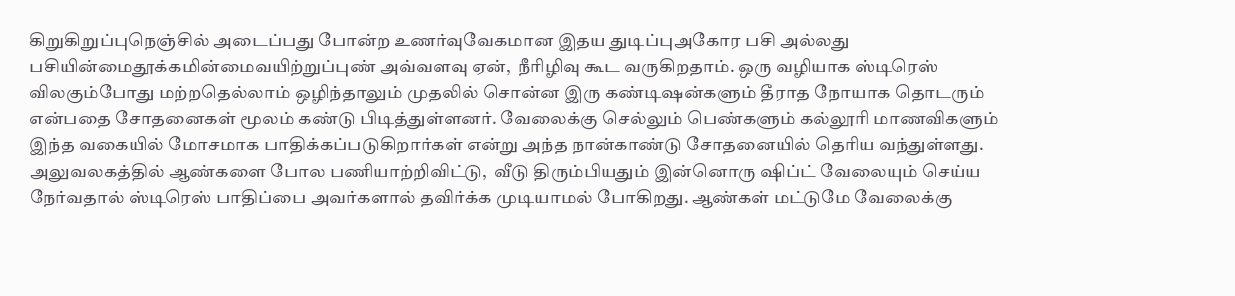கிறுகிறுப்புநெஞ்சில் அடைப்பது போன்ற உணர்வுவேகமான இதய துடிப்புஅகோர பசி அல்லது பசியின்மைதூக்கமின்மைவயிற்றுப்புண் அவ்வளவு ஏன்,  நீரிழிவு கூட வருகிறதாம். ஒரு வழியாக ஸ்டிரெஸ் விலகும்போது மற்றதெல்லாம் ஒழிந்தாலும் முதலில் சொன்ன இரு கண்டிஷன்களும் தீராத நோயாக தொடரும் என்பதை சோதனைகள் மூலம் கண்டு பிடித்துள்ளனர். வேலைக்கு செல்லும் பெண்களும் கல்லூரி மாணவிகளும் இந்த வகையில் மோசமாக பாதிக்கப்படுகிறார்கள் என்று அந்த நான்காண்டு சோதனையில் தெரிய வந்துள்ளது. அலுவலகத்தில் ஆண்களை போல பணியாற்றிவிட்டு,  வீடு திரும்பியதும் இன்னொரு ஷிப்ட் வேலையும் செய்ய நேர்வதால் ஸ்டிரெஸ் பாதிப்பை அவர்களால் தவிர்க்க முடியாமல் போகிறது. ஆண்கள் மட்டுமே வேலைக்கு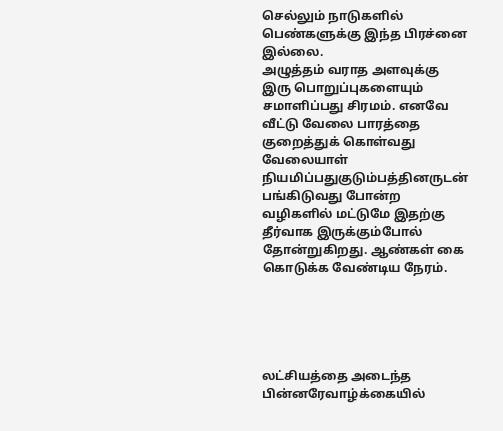செல்லும் நாடுகளில் பெண்களுக்கு இந்த பிரச்னை இல்லை.
அழுத்தம் வராத அளவுக்கு இரு பொறுப்புகளையும் சமாளிப்பது சிரமம். எனவே வீட்டு வேலை பாரத்தை குறைத்துக் கொள்வது வேலையாள் நியமிப்பதுகுடும்பத்தினருடன் பங்கிடுவது போன்ற வழிகளில் மட்டுமே இதற்கு தீர்வாக இருக்கும்போல் தோன்றுகிறது. ஆண்கள் கை கொடுக்க வேண்டிய நேரம்.





லட்சியத்தை அடைந்த பின்னரேவாழ்க்கையில்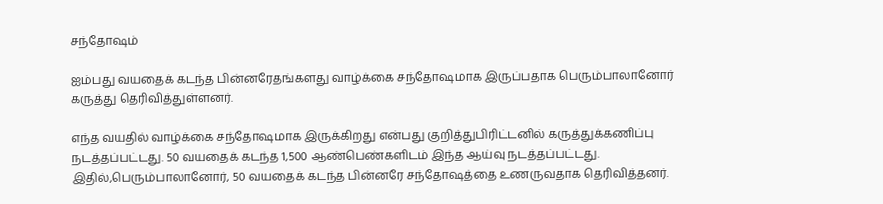சந்தோஷம்

ஐம்பது வயதைக் கடந்த பின்னரேதங்களது வாழ்க்கை சந்தோஷமாக இருப்பதாக பெரும்பாலானோர் கருத்து தெரிவித்துள்ளனர்.

எந்த வயதில் வாழ்க்கை சந்தோஷமாக இருக்கிறது என்பது குறித்துபிரிட்டனில் கருத்துக்கணிப்பு நடத்தப்பட்டது. 50 வயதைக் கடந்த 1,500 ஆண்பெண்களிடம் இந்த ஆய்வு நடத்தப்பட்டது. இதில்,பெரும்பாலானோர், 50 வயதைக் கடந்த பின்னரே சந்தோஷத்தை உணருவதாக தெரிவித்தனர்.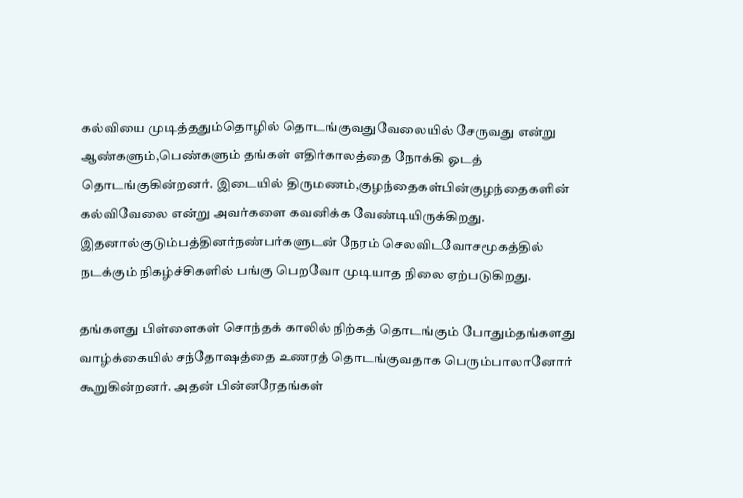கல்வியை முடித்ததும்தொழில் தொடங்குவதுவேலையில் சேருவது என்று ஆண்களும்,பெண்களும் தங்கள் எதிர்காலத்தை நோக்கி ஓடத் தொடங்குகின்றனர். இடையில் திருமணம்,குழந்தைகள்பின்குழந்தைகளின் கல்விவேலை என்று அவர்களை கவனிக்க வேண்டியிருக்கிறது. இதனால்குடும்பத்தினர்நண்பர்களுடன் நேரம் செலவிடவோசமூகத்தில் நடக்கும் நிகழ்ச்சிகளில் பங்கு பெறவோ முடியாத நிலை ஏற்படுகிறது.

தங்களது பிள்ளைகள் சொந்தக் காலில் நிற்கத் தொடங்கும் போதும்தங்களது வாழ்க்கையில் சந்தோஷத்தை உணரத் தொடங்குவதாக பெரும்பாலானோர் கூறுகின்றனர். அதன் பின்னரேதங்கள்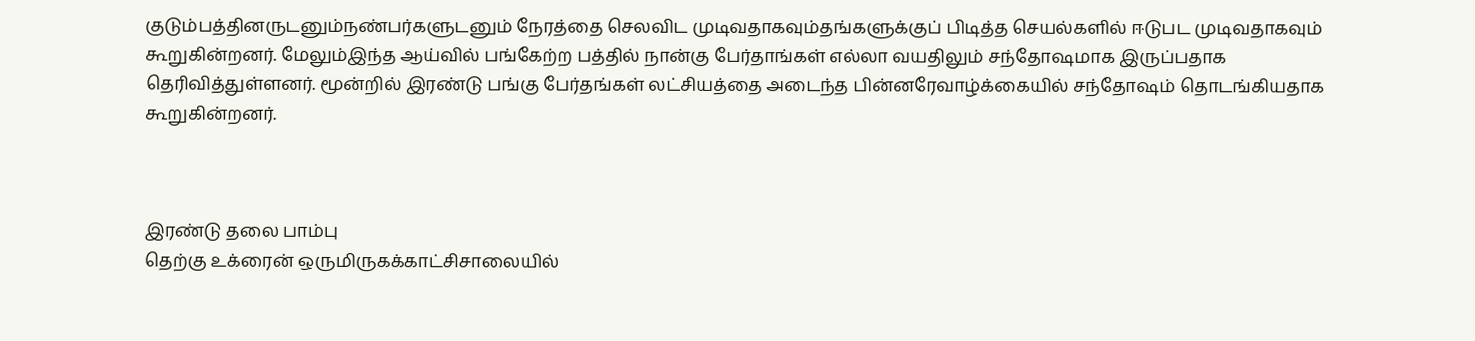குடும்பத்தினருடனும்நண்பர்களுடனும் நேரத்தை செலவிட முடிவதாகவும்தங்களுக்குப் பிடித்த செயல்களில் ஈடுபட முடிவதாகவும் கூறுகின்றனர். மேலும்இந்த ஆய்வில் பங்கேற்ற பத்தில் நான்கு பேர்தாங்கள் எல்லா வயதிலும் சந்தோஷமாக இருப்பதாக தெரிவித்துள்ளனர். மூன்றில் இரண்டு பங்கு பேர்தங்கள் லட்சியத்தை அடைந்த பின்னரேவாழ்க்கையில் சந்தோஷம் தொடங்கியதாக கூறுகின்றனர்.



இரண்டு தலை பாம்பு
தெற்கு உக்ரைன் ஒருமிருகக்காட்சிசாலையில்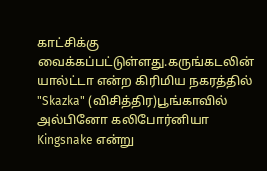காட்சிக்கு வைக்கப்பட்டுள்ளது.கருங்கடலின் யால்ட்டா என்ற கிரிமிய நகரத்தில் "Skazka" (விசித்திர)பூங்காவில் அல்பினோ கலிபோர்னியா
Kingsnake என்று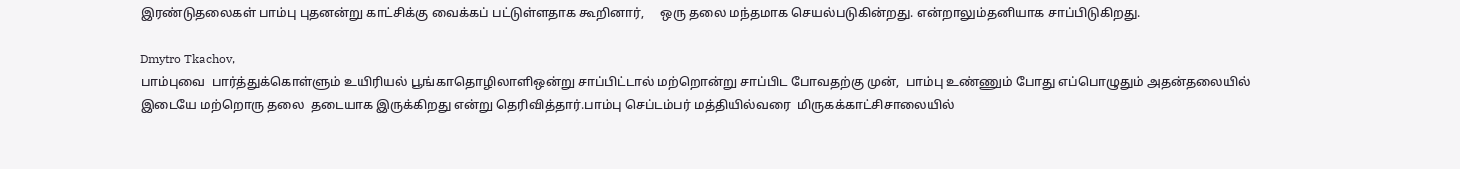இரண்டுதலைகள் பாம்பு புதனன்று காட்சிக்கு வைக்கப் பட்டுள்ளதாக கூறினார்,     ஒரு தலை மந்தமாக செயல்படுகின்றது. என்றாலும்தனியாக சாப்பிடுகிறது.

Dmytro Tkachov,
பாம்புவை  பார்த்துக்கொள்ளும் உயிரியல் பூங்காதொழிலாளிஒன்று சாப்பிட்டால் மற்றொன்று சாப்பிட போவதற்கு முன்,  பாம்பு உண்ணும் போது எப்பொழுதும் அதன்தலையில்
இடையே மற்றொரு தலை  தடையாக இருக்கிறது என்று தெரிவித்தார்.பாம்பு செப்டம்பர் மத்தியில்வரை  மிருகக்காட்சிசாலையில்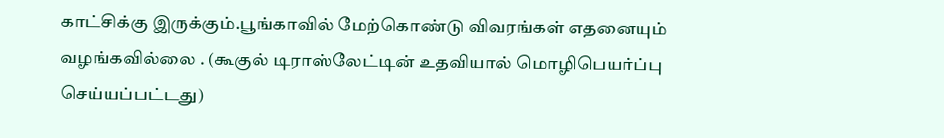காட்சிக்கு இருக்கும்.பூங்காவில் மேற்கொண்டு விவரங்கள் எதனையும் வழங்கவில்லை . (கூகுல் டிராஸ்லேட்டின் உதவியால் மொழிபெயர்ப்பு செய்யப்பட்டது)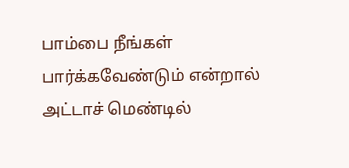பாம்பை நீங்கள் பார்க்கவேண்டும் என்றால் அட்டாச் மெண்டில்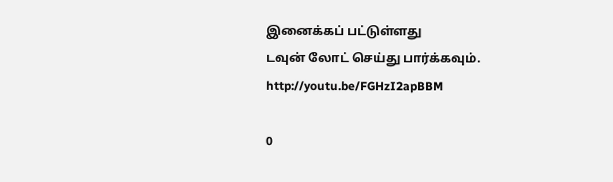இனைக்கப் பட்டுள்ளது
டவுன் லோட் செய்து பார்க்கவும்.  http://youtu.be/FGHzI2apBBM

0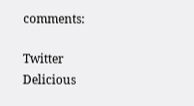comments:

Twitter Delicious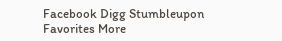Facebook Digg Stumbleupon Favorites More